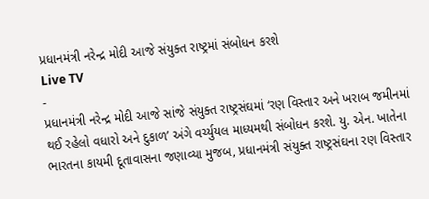પ્રધાનમંત્રી નરેન્દ્ર મોદી આજે સંયુક્ત રાષ્ટ્રમાં સંબોધન કરશે
Live TV
-
પ્રધાનમંત્રી નરેન્દ્ર મોદી આજે સાંજે સંયુક્ત રાષ્ટ્રસંઘમાં ‘રણ વિસ્તાર અને ખરાબ જમીનમાં થઈ રહેલો વધારો અને દુકાળ’ અંગે વર્ચ્યુયલ માધ્યમથી સંબોધન કરશે. યુ. એન. ખાતેના ભારતના કાયમી દૂતાવાસના જણાવ્યા મુજબ, પ્રધાનમંત્રી સંયુક્ત રાષ્ટ્રસંઘના રણ વિસ્તાર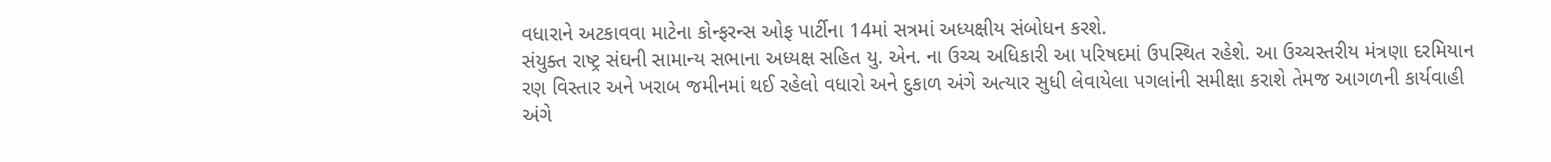વધારાને અટકાવવા માટેના કોન્ફરન્સ ઓફ પાર્ટીના 14માં સત્રમાં અધ્યક્ષીય સંબોધન કરશે.
સંયુક્ત રાષ્ટ્ર સંઘની સામાન્ય સભાના અધ્યક્ષ સહિત યુ. એન. ના ઉચ્ચ અધિકારી આ પરિષદમાં ઉપસ્થિત રહેશે. આ ઉચ્ચસ્તરીય મંત્રણા દરમિયાન રણ વિસ્તાર અને ખરાબ જમીનમાં થઈ રહેલો વધારો અને દુકાળ અંગે અત્યાર સુધી લેવાયેલા પગલાંની સમીક્ષા કરાશે તેમજ આગળની કાર્યવાહી અંગે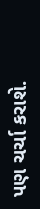પણ ચર્ચા કરાશે.